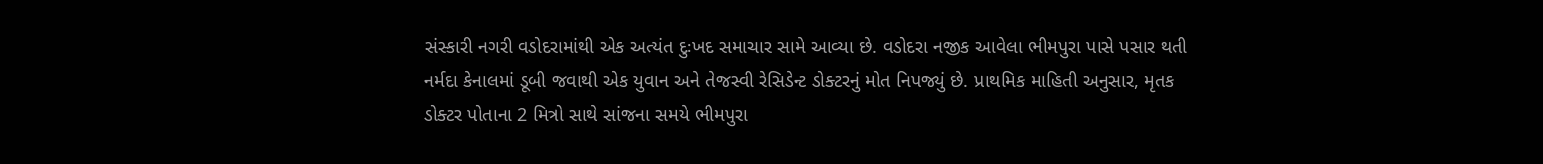સંસ્કારી નગરી વડોદરામાંથી એક અત્યંત દુઃખદ સમાચાર સામે આવ્યા છે. વડોદરા નજીક આવેલા ભીમપુરા પાસે પસાર થતી નર્મદા કેનાલમાં ડૂબી જવાથી એક યુવાન અને તેજસ્વી રેસિડેન્ટ ડોક્ટરનું મોત નિપજ્યું છે. પ્રાથમિક માહિતી અનુસાર, મૃતક ડોક્ટર પોતાના 2 મિત્રો સાથે સાંજના સમયે ભીમપુરા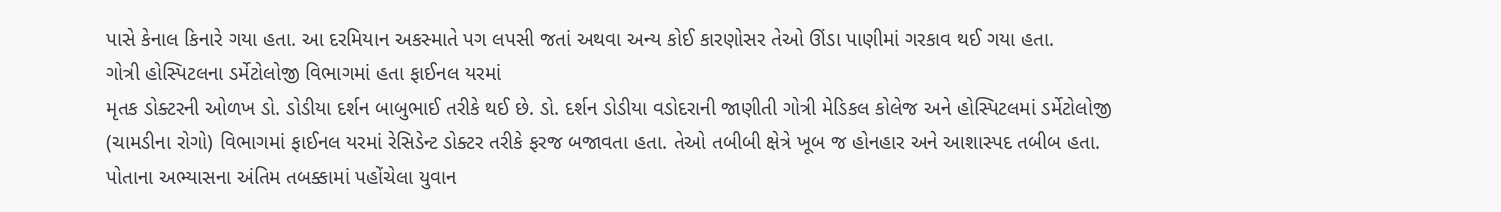પાસે કેનાલ કિનારે ગયા હતા. આ દરમિયાન અકસ્માતે પગ લપસી જતાં અથવા અન્ય કોઈ કારણોસર તેઓ ઊંડા પાણીમાં ગરકાવ થઈ ગયા હતા.
ગોત્રી હોસ્પિટલના ડર્મેટોલોજી વિભાગમાં હતા ફાઈનલ યરમાં
મૃતક ડોક્ટરની ઓળખ ડો. ડોડીયા દર્શન બાબુભાઈ તરીકે થઈ છે. ડો. દર્શન ડોડીયા વડોદરાની જાણીતી ગોત્રી મેડિકલ કોલેજ અને હોસ્પિટલમાં ડર્મેટોલોજી (ચામડીના રોગો) વિભાગમાં ફાઈનલ યરમાં રેસિડેન્ટ ડોક્ટર તરીકે ફરજ બજાવતા હતા. તેઓ તબીબી ક્ષેત્રે ખૂબ જ હોનહાર અને આશાસ્પદ તબીબ હતા. પોતાના અભ્યાસના અંતિમ તબક્કામાં પહોંચેલા યુવાન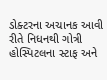ડોક્ટરના અચાનક આવી રીતે નિધનથી ગોત્રી હોસ્પિટલના સ્ટાફ અને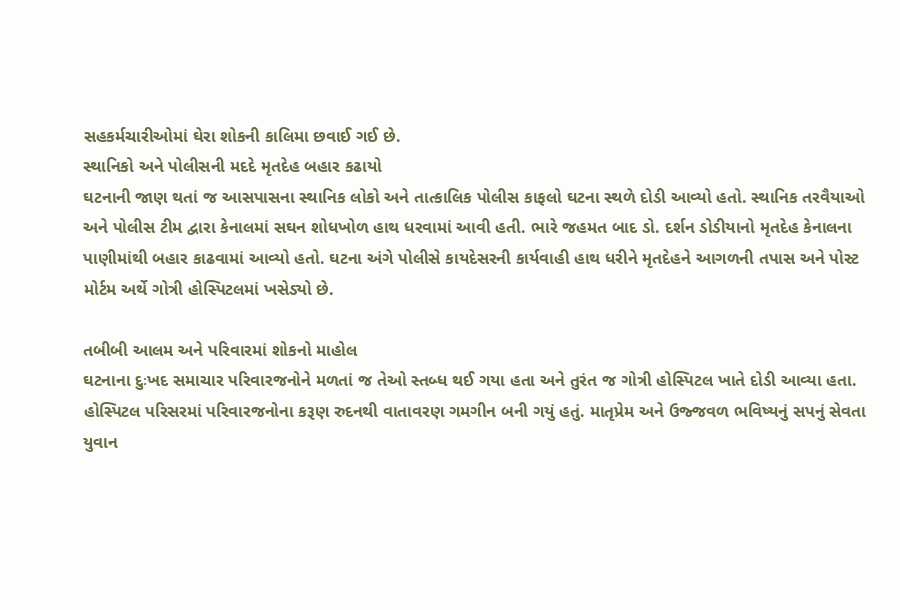સહકર્મચારીઓમાં ઘેરા શોકની કાલિમા છવાઈ ગઈ છે.
સ્થાનિકો અને પોલીસની મદદે મૃતદેહ બહાર કઢાયો
ઘટનાની જાણ થતાં જ આસપાસના સ્થાનિક લોકો અને તાત્કાલિક પોલીસ કાફલો ઘટના સ્થળે દોડી આવ્યો હતો. સ્થાનિક તરવૈયાઓ અને પોલીસ ટીમ દ્વારા કેનાલમાં સઘન શોધખોળ હાથ ધરવામાં આવી હતી. ભારે જહમત બાદ ડો. દર્શન ડોડીયાનો મૃતદેહ કેનાલના પાણીમાંથી બહાર કાઢવામાં આવ્યો હતો. ઘટના અંગે પોલીસે કાયદેસરની કાર્યવાહી હાથ ધરીને મૃતદેહને આગળની તપાસ અને પોસ્ટ મોર્ટમ અર્થે ગોત્રી હોસ્પિટલમાં ખસેડ્યો છે.

તબીબી આલમ અને પરિવારમાં શોકનો માહોલ
ઘટનાના દુઃખદ સમાચાર પરિવારજનોને મળતાં જ તેઓ સ્તબ્ધ થઈ ગયા હતા અને તુરંત જ ગોત્રી હોસ્પિટલ ખાતે દોડી આવ્યા હતા. હોસ્પિટલ પરિસરમાં પરિવારજનોના કરૂણ રુદનથી વાતાવરણ ગમગીન બની ગયું હતું. માતૃપ્રેમ અને ઉજ્જવળ ભવિષ્યનું સપનું સેવતા યુવાન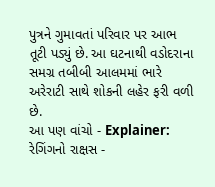પુત્રને ગુમાવતાં પરિવાર પર આભ તૂટી પડ્યું છે. આ ઘટનાથી વડોદરાના સમગ્ર તબીબી આલમમાં ભારે અરેરાટી સાથે શોકની લહેર ફરી વળી છે.
આ પણ વાંચો - Explainer: રેગિંગનો રાક્ષસ -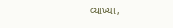વ્યાખ્યા,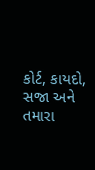કોર્ટ, કાયદો, સજા અને તમારા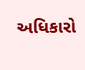અધિકારો